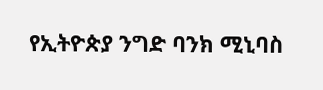የኢትዮጵያ ንግድ ባንክ ሚኒባስ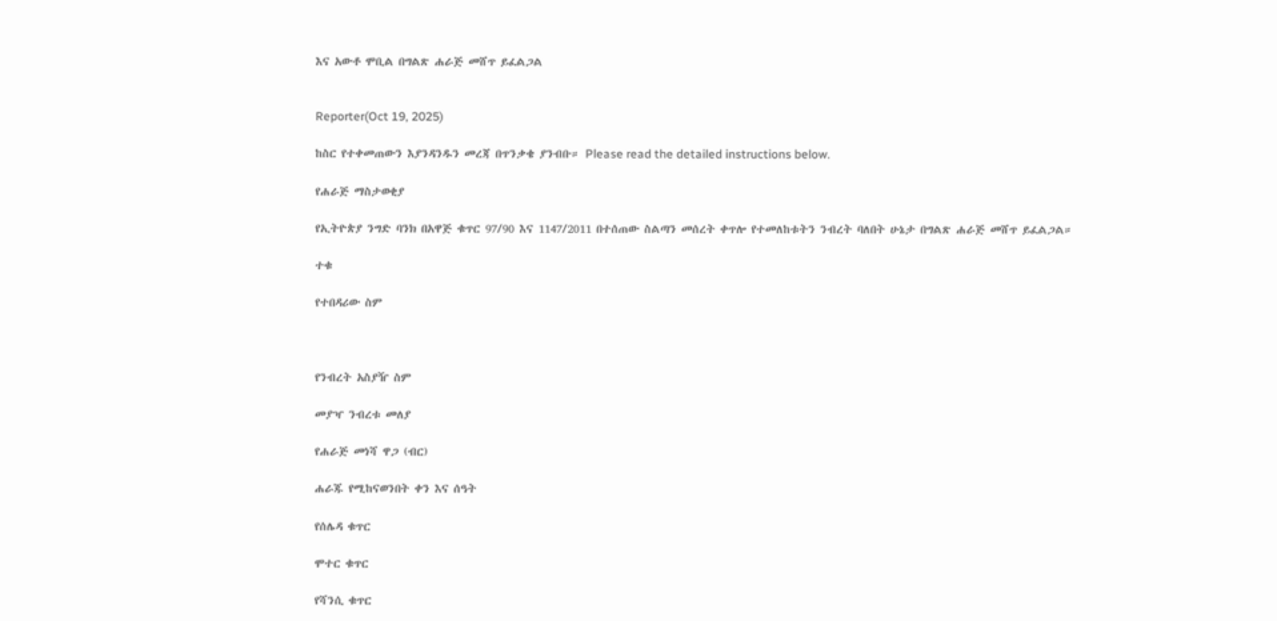እና አውቶ ሞቢል በግልጽ ሐራጅ መሸጥ ይፈልጋል


Reporter(Oct 19, 2025)

ከስር የተቀመጠውን እያንዳንዱን መረጃ በጥንቃቄ ያንብቡ። Please read the detailed instructions below.

የሐራጅ ማስታወቂያ

የኢትዮጵያ ንግድ ባንክ በአዋጅ ቁጥር 97/90 እና 1147/2011 በተሰጠው ስልጣን መሰረት ቀጥሎ የተመለከቱትን ንብረት ባለበት ሁኔታ በግልጽ ሐራጅ መሸጥ ይፈልጋል።

ተቁ

የተበዳሪው ስም



የንብረት አስያዥ ስም

መያዣ ንብረቱ መለያ

የሐራጅ መነሻ ዋጋ (ብር)

ሐራጁ የሚከናወንበት ቀን እና ሰዓት

የሰሌዳ ቁጥር

ሞተር ቁጥር

የሻንሲ ቁጥር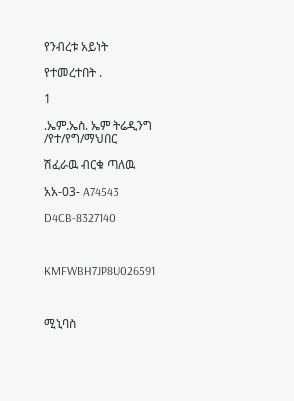የንብረቱ አይነት

የተመረተበት .

1

.ኤም.ኤስ. ኤም ትሬዲንግ /የተ/የግ/ማህበር

ሽፈራዉ ብርቁ ጣለዉ

አአ-03- A74543

D4CB-8327140



KMFWBH7JP8U026591



ሚኒባስ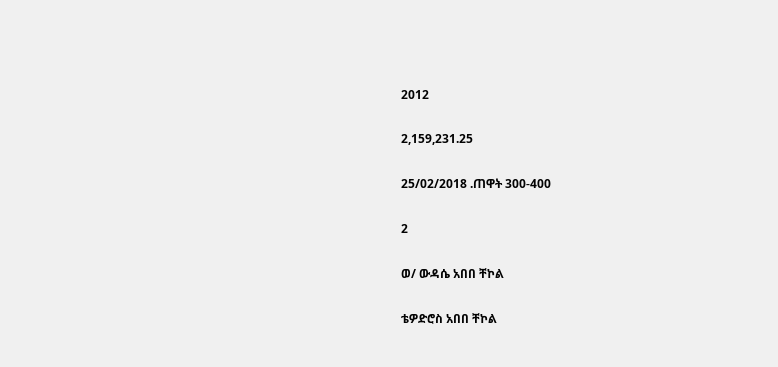2012

2,159,231.25

25/02/2018 .ጠዋት 300-400

2

ወ/ ውዳሴ አበበ ቸኮል

ቴዎድሮስ አበበ ቸኮል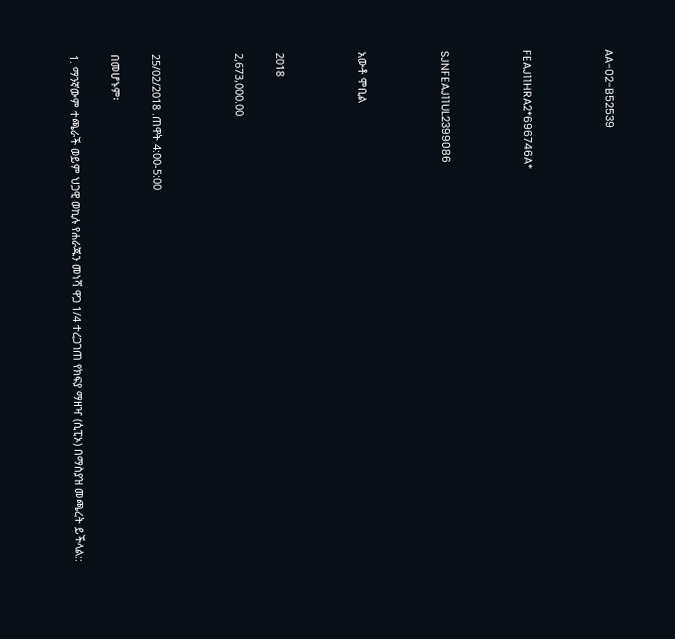AA-02-B52539



FEAJ11HRA2*696746A*



SJNFEAJ11UL2399086



አውቶ ሞቢል



2018

2,673,000.00



25/02/2018 .ጠዋት 4:00-5:00

በመሆኑም፡

1. ማንኛውም ተጫራች ወይም ህጋዊ ወኪሉ የሐራጁን መነሻ ዋጋ 1/4 ተረጋገጠ የክፍያ ማዘዣ (ሲፒኦ) በማስያዝ መጫረት ይችላል::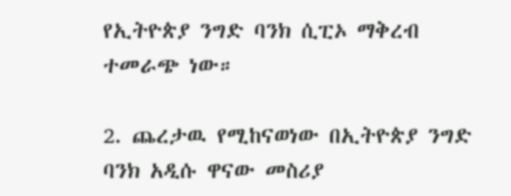የኢትዮጵያ ንግድ ባንክ ሲፒኦ ማቅረብ ተመራጭ ነው።

2. ጨረታዉ የሚከናወነው በኢትዮጵያ ንግድ ባንክ አዲሱ ዋናው መስሪያ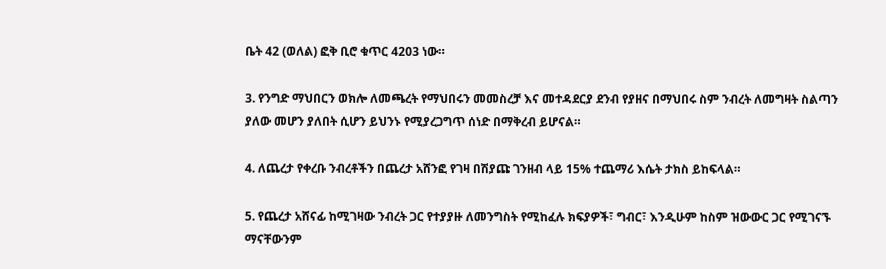ቤት 42 (ወለል) ፎቅ ቢሮ ቁጥር 4203 ነው።

3. የንግድ ማህበርን ወክሎ ለመጫረት የማህበሩን መመስረቻ እና መተዳደርያ ደንብ የያዘና በማህበሩ ስም ንብረት ለመግዛት ስልጣን ያለው መሆን ያለበት ሲሆን ይህንኑ የሚያረጋግጥ ሰነድ በማቅረብ ይሆናል።

4. ለጨረታ የቀረቡ ንብረቶችን በጨረታ አሸንፎ የገዛ በሽያጩ ገንዘብ ላይ 15% ተጨማሪ እሴት ታክስ ይከፍላል።

5. የጨረታ አሸናፊ ከሚገዛው ንብረት ጋር የተያያዙ ለመንግስት የሚከፈሉ ክፍያዎች፣ ግብር፣ እንዲሁም ከስም ዝውውር ጋር የሚገናኙ ማናቸውንም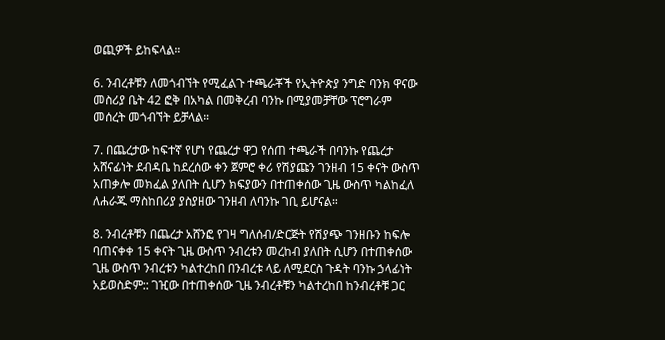ወጪዎች ይከፍላል።

6. ንብረቶቹን ለመጎብኘት የሚፈልጉ ተጫራቾች የኢትዮጵያ ንግድ ባንክ ዋናው መስሪያ ቤት 42 ፎቅ በአካል በመቅረብ ባንኩ በሚያመቻቸው ፕሮግራም መሰረት መጎብኘት ይቻላል።

7. በጨረታው ከፍተኛ የሆነ የጨረታ ዋጋ የሰጠ ተጫራች በባንኩ የጨረታ አሸናፊነት ደብዳቤ ከደረሰው ቀን ጀምሮ ቀሪ የሽያጩን ገንዘብ 15 ቀናት ውስጥ አጠቃሎ መክፈል ያለበት ሲሆን ክፍያውን በተጠቀሰው ጊዜ ውስጥ ካልከፈለ ለሐራጁ ማስከበሪያ ያስያዘው ገንዘብ ለባንኩ ገቢ ይሆናል።

8. ንብረቶቹን በጨረታ አሸንፎ የገዛ ግለሰብ/ድርጅት የሽያጭ ገንዘቡን ከፍሎ ባጠናቀቀ 15 ቀናት ጊዜ ውስጥ ንብረቱን መረከብ ያለበት ሲሆን በተጠቀሰው ጊዜ ውስጥ ንብረቱን ካልተረከበ በንብረቱ ላይ ለሚደርስ ጉዳት ባንኩ ኃላፊነት አይወስድም:: ገዢው በተጠቀሰው ጊዜ ንብረቶቹን ካልተረከበ ከንብረቶቹ ጋር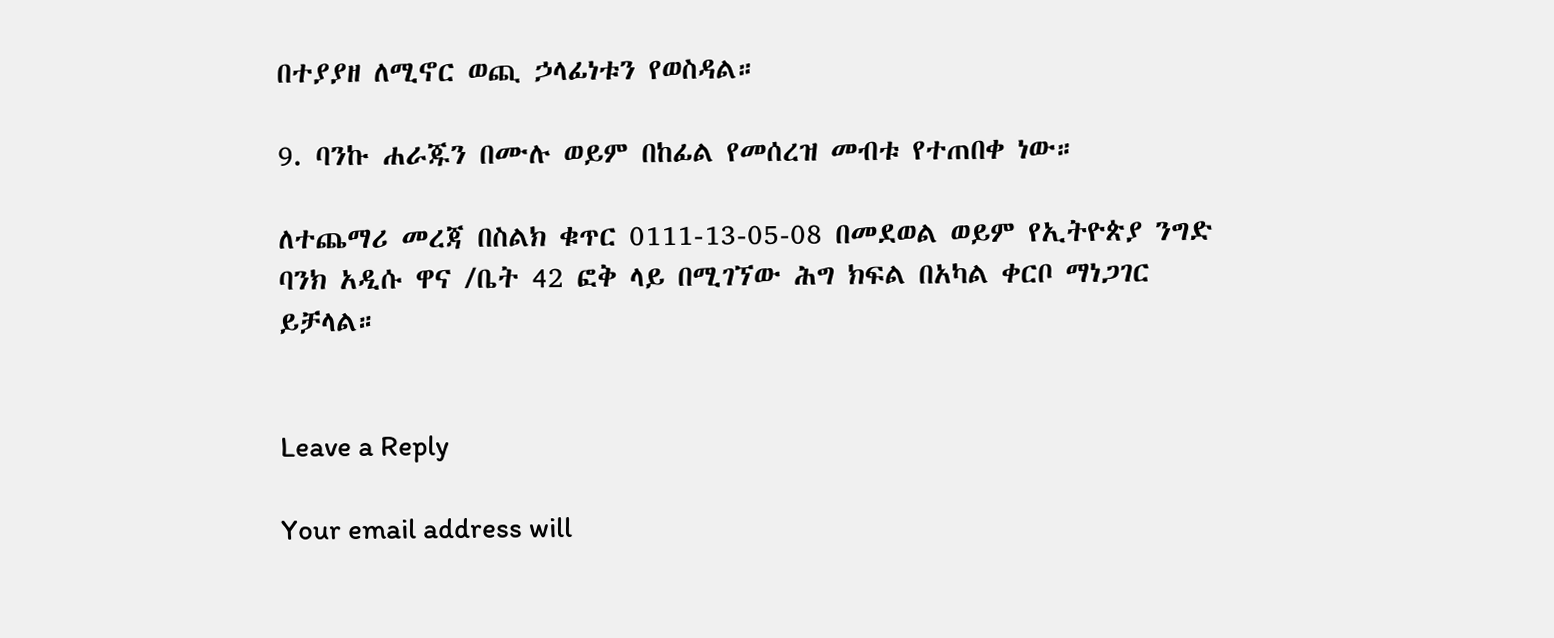በተያያዘ ለሚኖር ወጪ ኃላፊነቱን የወስዳል።

9. ባንኩ ሐራጁን በሙሉ ወይም በከፊል የመሰረዝ መብቱ የተጠበቀ ነው።

ለተጨማሪ መረጃ በስልክ ቁጥር 0111-13-05-08 በመደወል ወይም የኢትዮጵያ ንግድ ባንክ አዲሱ ዋና /ቤት 42 ፎቅ ላይ በሚገኘው ሕግ ክፍል በአካል ቀርቦ ማነጋገር ይቻላል።


Leave a Reply

Your email address will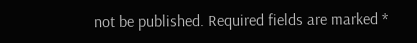not be published. Required fields are marked *